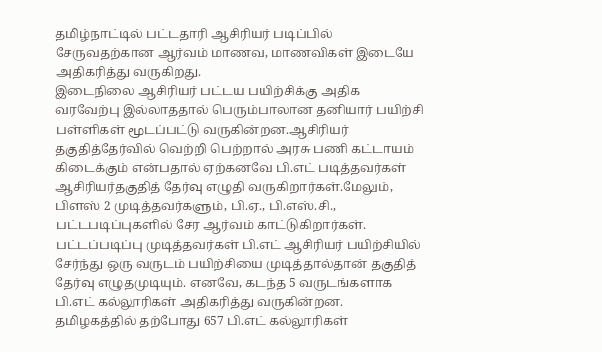தமிழ்நாட்டில் பட்டதாரி ஆசிரியர் படிப்பில் சேருவதற்கான ஆர்வம் மாணவ, மாணவிகள் இடையே அதிகரித்து வருகிறது.
இடைநிலை ஆசிரியர் பட்டய பயிற்சிக்கு அதிக வரவேற்பு இல்லாததால் பெரும்பாலான தனியார் பயிற்சி பள்ளிகள் மூடப்பட்டு வருகின்றன.ஆசிரியர் தகுதித்தேர்வில் வெற்றி பெற்றால் அரசு பணி கட்டாயம் கிடைக்கும் என்பதால் ஏற்கனவே பி.எட் படித்தவர்கள் ஆசிரியர்தகுதித் தேர்வு எழுதி வருகிறார்கள்.மேலும், பிளஸ் 2 முடித்தவர்களும், பி.ஏ., பி.எஸ்.சி., பட்டபடிப்புகளில் சேர ஆர்வம் காட்டுகிறார்கள். பட்டப்படிப்பு முடித்தவர்கள் பி.எட் ஆசிரியர் பயிற்சியில் சேர்ந்து ஒரு வருடம் பயிற்சியை முடித்தால்தான் தகுதித் தேர்வு எழுதமுடியும். எனவே, கடந்த 5 வருடங்களாக பி.எட் கல்லூரிகள் அதிகரித்து வருகின்றன.
தமிழகத்தில் தற்போது 657 பி.எட் கல்லூரிகள்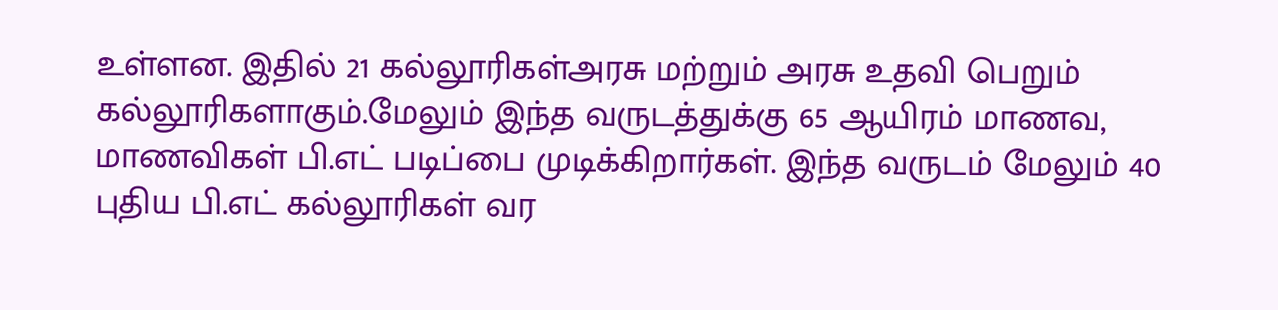உள்ளன. இதில் 21 கல்லூரிகள்அரசு மற்றும் அரசு உதவி பெறும் கல்லூரிகளாகும்.மேலும் இந்த வருடத்துக்கு 65 ஆயிரம் மாணவ, மாணவிகள் பி.எட் படிப்பை முடிக்கிறார்கள். இந்த வருடம் மேலும் 40 புதிய பி.எட் கல்லூரிகள் வர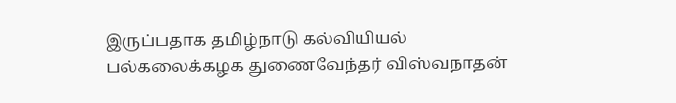இருப்பதாக தமிழ்நாடு கல்வியியல் பல்கலைக்கழக துணைவேந்தர் விஸ்வநாதன்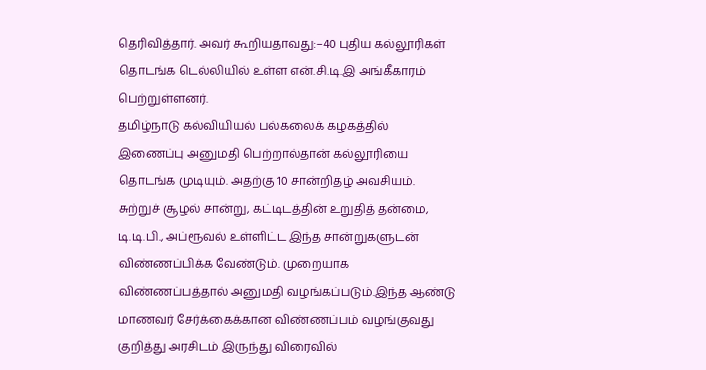தெரிவித்தார். அவர் கூறியதாவது:–40 புதிய கல்லூரிகள் தொடங்க டெல்லியில் உள்ள என்.சி.டி.இ அங்கீகாரம் பெற்றுள்ளனர்.
தமிழ்நாடு கல்வியியல் பல்கலைக் கழகத்தில் இணைப்பு அனுமதி பெற்றால்தான் கல்லூரியை தொடங்க முடியும். அதற்கு 10 சான்றிதழ் அவசியம். சுற்றுச் சூழல் சான்று, கட்டிடத்தின் உறுதித் தன்மை, டி.டி.பி., அப்ரூவல் உள்ளிட்ட இந்த சான்றுகளுடன் விண்ணப்பிக்க வேண்டும். முறையாக விண்ணப்பத்தால் அனுமதி வழங்கப்படும்.இந்த ஆண்டு மாணவர் சேர்க்கைக்கான விண்ணப்பம் வழங்குவது குறித்து அரசிடம் இருந்து விரைவில்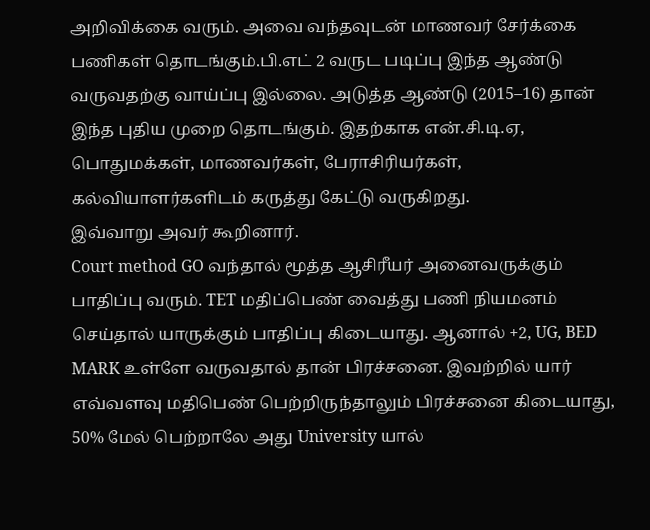அறிவிக்கை வரும். அவை வந்தவுடன் மாணவர் சேர்க்கை பணிகள் தொடங்கும்.பி.எட் 2 வருட படிப்பு இந்த ஆண்டு வருவதற்கு வாய்ப்பு இல்லை. அடுத்த ஆண்டு (2015–16) தான் இந்த புதிய முறை தொடங்கும். இதற்காக என்.சி.டி.ஏ, பொதுமக்கள், மாணவர்கள், பேராசிரியர்கள், கல்வியாளர்களிடம் கருத்து கேட்டு வருகிறது.
இவ்வாறு அவர் கூறினார்.
Court method GO வந்தால் மூத்த ஆசிரீயர் அனைவருக்கும் பாதிப்பு வரும். TET மதிப்பெண் வைத்து பணி நியமனம் செய்தால் யாருக்கும் பாதிப்பு கிடையாது. ஆனால் +2, UG, BED MARK உள்ளே வருவதால் தான் பிரச்சனை. இவற்றில் யார் எவ்வளவு மதிபெண் பெற்றிருந்தாலும் பிரச்சனை கிடையாது, 50% மேல் பெற்றாலே அது University யால்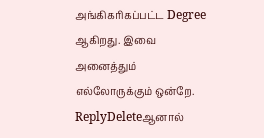அங்கிகரிகப்பட்ட Degree ஆகிறது. இவை அனைத்தும் எல்லோருக்கும் ஒன்றே.
ReplyDeleteஆனால்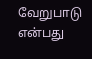வேறுபாடு என்பது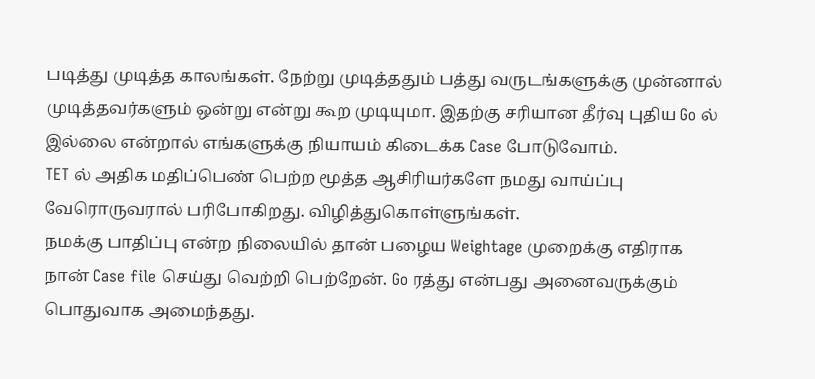படித்து முடித்த காலங்கள். நேற்று முடித்ததும் பத்து வருடங்களுக்கு முன்னால் முடித்தவர்களும் ஒன்று என்று கூற முடியுமா. இதற்கு சரியான தீர்வு புதிய Go ல் இல்லை என்றால் எங்களுக்கு நியாயம் கிடைக்க Case போடுவோம்.
TET ல் அதிக மதிப்பெண் பெற்ற மூத்த ஆசிரியர்களே நமது வாய்ப்பு வேரொருவரால் பரிபோகிறது. விழித்துகொள்ளுங்கள்.
நமக்கு பாதிப்பு என்ற நிலையில் தான் பழைய Weightage முறைக்கு எதிராக நான் Case file செய்து வெற்றி பெற்றேன். Go ரத்து என்பது அனைவருக்கும் பொதுவாக அமைந்தது.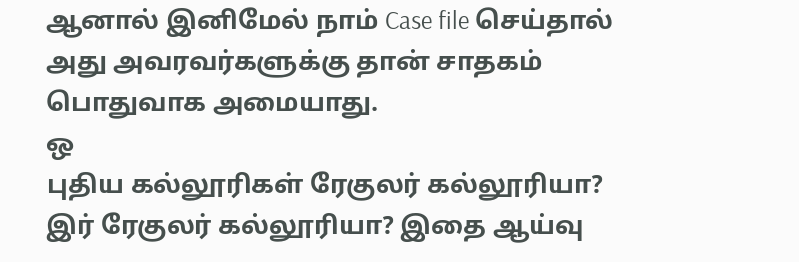ஆனால் இனிமேல் நாம் Case file செய்தால் அது அவரவர்களுக்கு தான் சாதகம் பொதுவாக அமையாது.
ஒ
புதிய கல்லூரிகள் ரேகுலர் கல்லூரியா? இர் ரேகுலர் கல்லூரியா? இதை ஆய்வு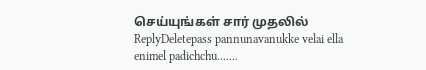செய்யுங்கள் சார் முதலில்
ReplyDeletepass pannunavanukke velai ella enimel padichchu.......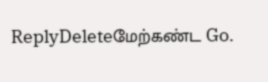ReplyDeleteமேற்கண்ட Go.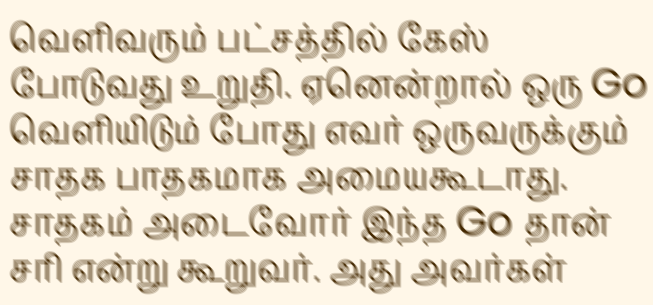வெளிவரும் பட்சத்தில் கேஸ் போடுவது உறுதி. ஏனென்றால் ஒரு Go வெளியிடும் போது எவர் ஒருவருக்கும் சாதக பாதகமாக அமையகூடாது. சாதகம் அடைவோர் இந்த Go தான் சரி என்று கூறுவர். அது அவர்கள்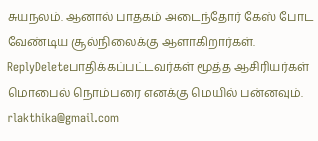சுயநலம். ஆனால் பாதகம் அடைந்தோர் கேஸ் போட வேண்டிய சூல்நிலைக்கு ஆளாகிறார்கள்.
ReplyDeleteபாதிக்கப்பட்டவர்கள் மூத்த ஆசிரியர்கள் மொபைல் நொம்பரை எனக்கு மெயில் பன்னவும்.
rlakthika@gmail.com